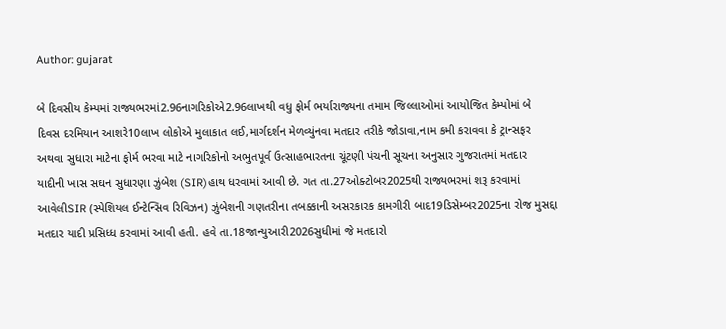Author: gujarat

બે દિવસીય કેમ્પમાં રાજ્યભરમાં2.96નાગરિકોએ2.96લાખથી વધુ ફોર્મ ભર્યારાજ્યના તમામ જિલ્લાઓમાં આયોજિત કેમ્પોમાં બે દિવસ દરમિયાન આશરે10લાખ લોકોએ મુલાકાત લઈ,માર્ગદર્શન મેળવ્યુંનવા મતદાર તરીકે જોડાવા,નામ કમી કરાવવા કે ટ્રાન્સફર અથવા સુધારા માટેના ફોર્મ ભરવા માટે નાગરિકોનો અભુતપૂર્વ ઉત્સાહભારતના ચૂંટણી પંચની સૂચના અનુસાર ગુજરાતમાં મતદાર યાદીની ખાસ સઘન સુધારણા ઝુંબેશ (SIR)હાથ ધરવામાં આવી છે. ગત તા.27ઓક્ટોબર2025થી રાજ્યભરમાં શરૂ કરવામાં આવેલીSIR (સ્પેશિયલ ઈન્ટેન્સિવ રિવિઝન) ઝુંબેશની ગણતરીના તબક્કાની અસરકારક કામગીરી બાદ19ડિસેમ્બર2025ના રોજ મુસદ્દા મતદાર યાદી પ્રસિધ્ધ કરવામાં આવી હતી. હવે તા.18જાન્યુઆરી2026સુધીમાં જે મતદારો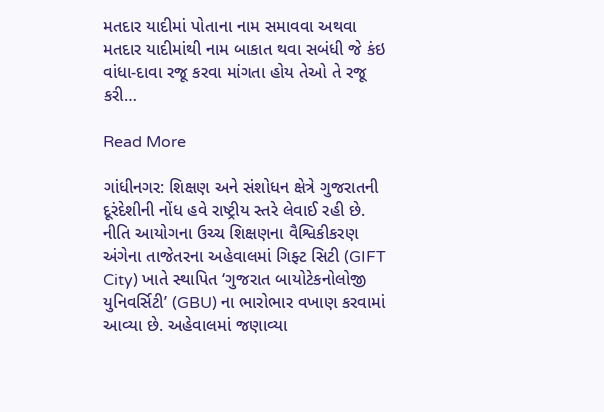મતદાર યાદીમાં પોતાના નામ સમાવવા અથવા મતદાર યાદીમાંથી નામ બાકાત થવા સબંધી જે કંઇ વાંધા-દાવા રજૂ કરવા માંગતા હોય તેઓ તે રજૂ કરી…

Read More

ગાંધીનગર: શિક્ષણ અને સંશોધન ક્ષેત્રે ગુજરાતની દૂરંદેશીની નોંધ હવે રાષ્ટ્રીય સ્તરે લેવાઈ રહી છે. નીતિ આયોગના ઉચ્ચ શિક્ષણના વૈશ્વિકીકરણ અંગેના તાજેતરના અહેવાલમાં ગિફ્ટ સિટી (GIFT City) ખાતે સ્થાપિત ‘ગુજરાત બાયોટેકનોલોજી યુનિવર્સિટી’ (GBU) ના ભારોભાર વખાણ કરવામાં આવ્યા છે. અહેવાલમાં જણાવ્યા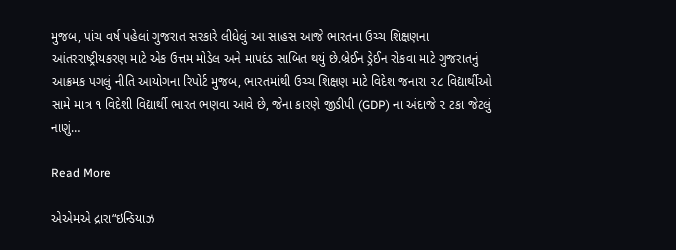મુજબ, પાંચ વર્ષ પહેલાં ગુજરાત સરકારે લીધેલું આ સાહસ આજે ભારતના ઉચ્ચ શિક્ષણના આંતરરાષ્ટ્રીયકરણ માટે એક ઉત્તમ મોડેલ અને માપદંડ સાબિત થયું છે.બ્રેઈન ડ્રેઈન રોકવા માટે ગુજરાતનું આક્રમક પગલું નીતિ આયોગના રિપોર્ટ મુજબ, ભારતમાંથી ઉચ્ચ શિક્ષણ માટે વિદેશ જનારા ૨૮ વિદ્યાર્થીઓ સામે માત્ર ૧ વિદેશી વિદ્યાર્થી ભારત ભણવા આવે છે, જેના કારણે જીડીપી (GDP) ના અંદાજે ૨ ટકા જેટલું નાણું…

Read More

એએમએ દ્રારા“ઇન્ડિયાઝ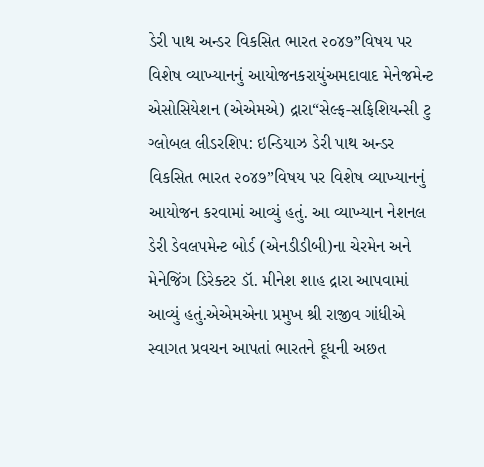ડેરી પાથ અન્ડર વિકસિત ભારત ૨૦૪૭”વિષય પર વિશેષ વ્યાખ્યાનનું આયોજનકરાયુંઅમદાવાદ મેનેજમેન્ટ એસોસિયેશન (એએમએ) દ્રારા“સેલ્ફ-સફિશિયન્સી ટુ ગ્લોબલ લીડરશિપ: ઇન્ડિયાઝ ડેરી પાથ અન્ડર વિકસિત ભારત ૨૦૪૭”વિષય પર વિશેષ વ્યાખ્યાનનું આયોજન કરવામાં આવ્યું હતું. આ વ્યાખ્યાન નેશનલ ડેરી ડેવલપમેન્ટ બોર્ડ (એનડીડીબી)ના ચેરમેન અને મેનેજિંગ ડિરેક્ટર ડૉ. મીનેશ શાહ દ્રારા આપવામાં આવ્યું હતું.એએમએના પ્રમુખ શ્રી રાજીવ ગાંધીએ સ્વાગત પ્રવચન આપતાં ભારતને દૂધની અછત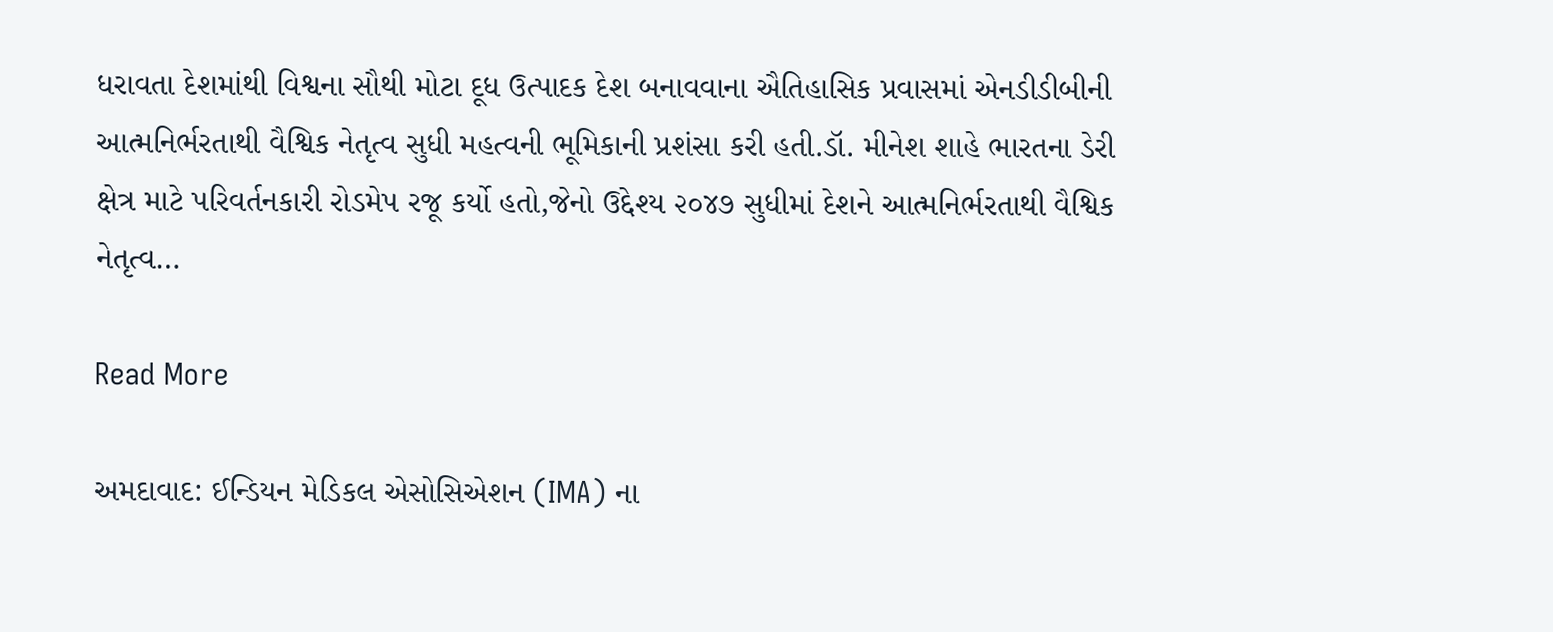ધરાવતા દેશમાંથી વિશ્વના સૌથી મોટા દૂધ ઉત્પાદક દેશ બનાવવાના ઐતિહાસિક પ્રવાસમાં એનડીડીબીની આત્મનિર્ભરતાથી વૈશ્વિક નેતૃત્વ સુધી મહત્વની ભૂમિકાની પ્રશંસા કરી હતી.ડૉ. મીનેશ શાહે ભારતના ડેરી ક્ષેત્ર માટે પરિવર્તનકારી રોડમેપ રજૂ કર્યો હતો,જેનો ઉદ્દેશ્ય ૨૦૪૭ સુધીમાં દેશને આત્મનિર્ભરતાથી વૈશ્વિક નેતૃત્વ…

Read More

અમદાવાદ: ઈન્ડિયન મેડિકલ એસોસિએશન (IMA) ના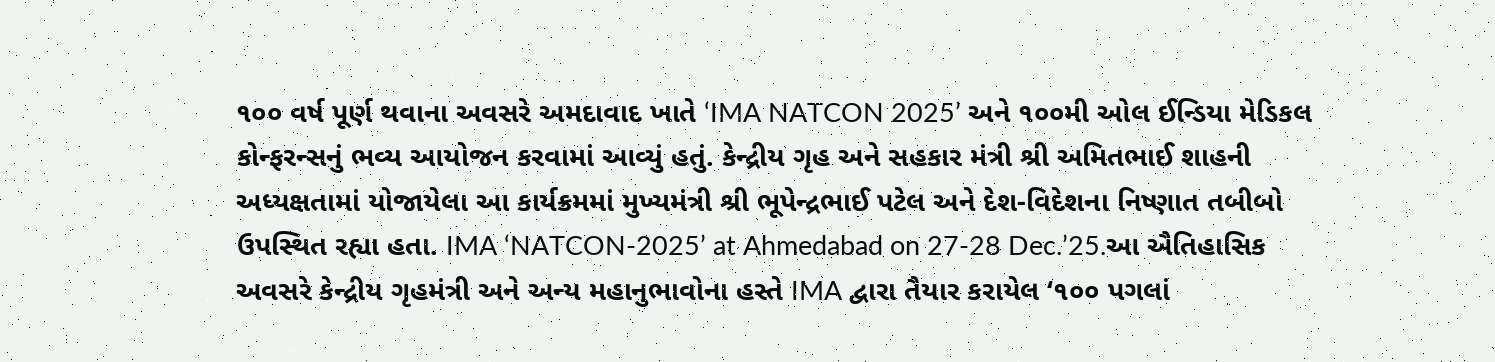૧૦૦ વર્ષ પૂર્ણ થવાના અવસરે અમદાવાદ ખાતે ‘IMA NATCON 2025’ અને ૧૦૦મી ઓલ ઈન્ડિયા મેડિકલ કોન્ફરન્સનું ભવ્ય આયોજન કરવામાં આવ્યું હતું. કેન્દ્રીય ગૃહ અને સહકાર મંત્રી શ્રી અમિતભાઈ શાહની અધ્યક્ષતામાં યોજાયેલા આ કાર્યક્રમમાં મુખ્યમંત્રી શ્રી ભૂપેન્દ્રભાઈ પટેલ અને દેશ-વિદેશના નિષ્ણાત તબીબો ઉપસ્થિત રહ્યા હતા. IMA ‘NATCON-2025’ at Ahmedabad on 27-28 Dec.’25.આ ઐતિહાસિક અવસરે કેન્દ્રીય ગૃહમંત્રી અને અન્ય મહાનુભાવોના હસ્તે IMA દ્વારા તૈયાર કરાયેલ ‘૧૦૦ પગલાં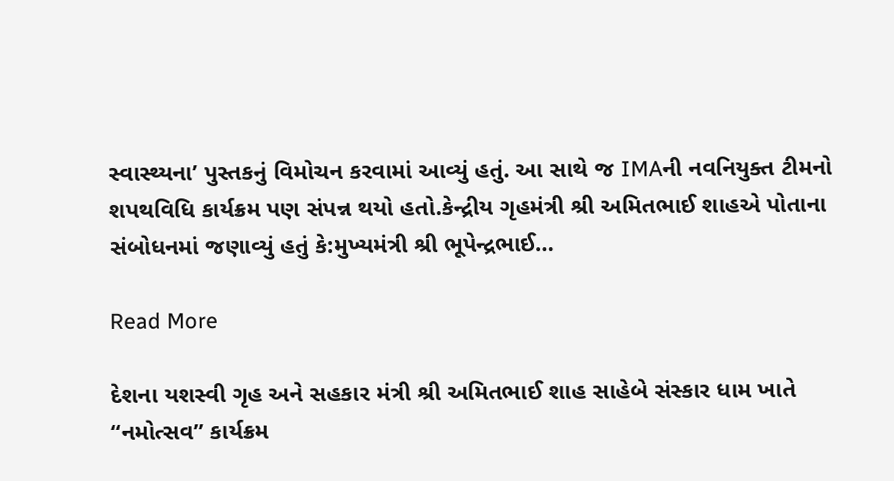સ્વાસ્થ્યના’ પુસ્તકનું વિમોચન કરવામાં આવ્યું હતું. આ સાથે જ IMAની નવનિયુક્ત ટીમનો શપથવિધિ કાર્યક્રમ પણ સંપન્ન થયો હતો.કેન્દ્રીય ગૃહમંત્રી શ્રી અમિતભાઈ શાહએ પોતાના સંબોધનમાં જણાવ્યું હતું કે:મુખ્યમંત્રી શ્રી ભૂપેન્દ્રભાઈ…

Read More

દેશના યશસ્વી ગૃહ અને સહકાર મંત્રી શ્રી અમિતભાઈ શાહ સાહેબે સંસ્કાર ધામ ખાતે “નમોત્સવ” કાર્યક્રમ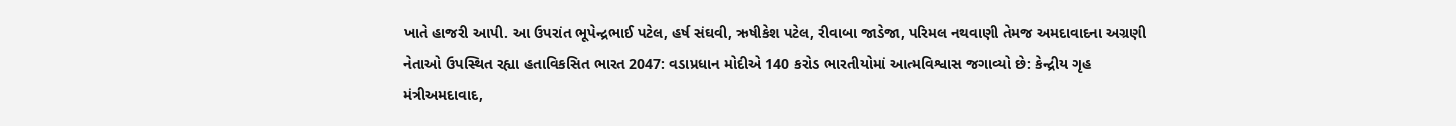ખાતે હાજરી આપી. આ ઉપરાંત ભૂપેન્દ્રભાઈ પટેલ, હર્ષ સંઘવી, ઋષીકેશ પટેલ, રીવાબા જાડેજા, પરિમલ નથવાણી તેમજ અમદાવાદના અગ્રણી નેતાઓ ઉપસ્થિત રહ્યા હતાવિકસિત ભારત 2047: વડાપ્રધાન મોદીએ 140 કરોડ ભારતીયોમાં આત્મવિશ્વાસ જગાવ્યો છે: કેન્દ્રીય ગૃહ મંત્રીઅમદાવાદ,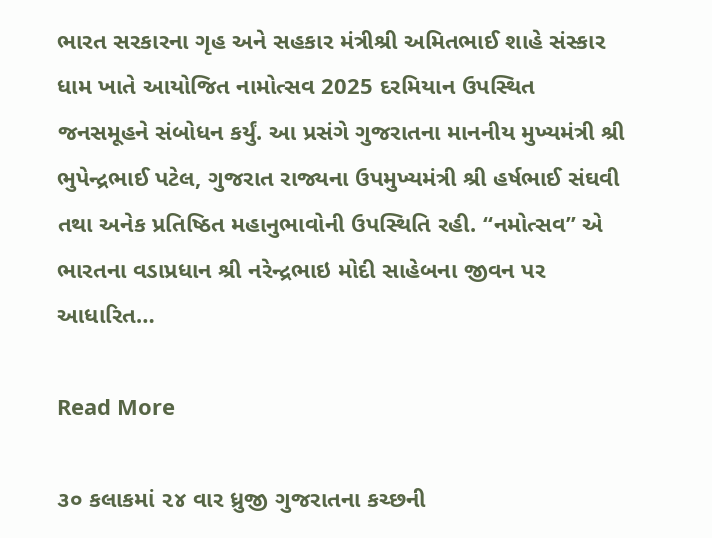ભારત સરકારના ગૃહ અને સહકાર મંત્રીશ્રી અમિતભાઈ શાહે સંસ્કાર ધામ ખાતે આયોજિત નામોત્સવ 2025 દરમિયાન ઉપસ્થિત જનસમૂહને સંબોધન કર્યું. આ પ્રસંગે ગુજરાતના માનનીય મુખ્યમંત્રી શ્રી ભુપેન્દ્રભાઈ પટેલ, ગુજરાત રાજ્યના ઉપમુખ્યમંત્રી શ્રી હર્ષભાઈ સંઘવી તથા અનેક પ્રતિષ્ઠિત મહાનુભાવોની ઉપસ્થિતિ રહી. “નમોત્સવ” એ ભારતના વડાપ્રધાન શ્રી નરેન્દ્રભાઇ મોદી સાહેબના જીવન પર આધારિત…

Read More

૩૦ કલાકમાં ૨૪ વાર ધ્રુજી ગુજરાતના કચ્છની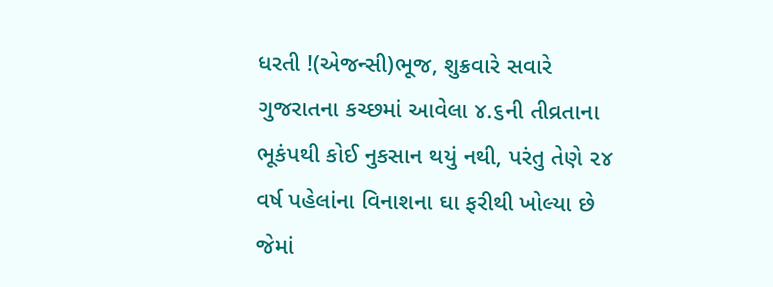ધરતી !(એજન્સી)ભૂજ, શુક્રવારે સવારે ગુજરાતના કચ્છમાં આવેલા ૪.૬ની તીવ્રતાના ભૂકંપથી કોઈ નુકસાન થયું નથી, પરંતુ તેણે ૨૪ વર્ષ પહેલાંના વિનાશના ઘા ફરીથી ખોલ્યા છે જેમાં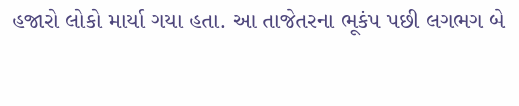હજારો લોકો માર્યા ગયા હતા. આ તાજેતરના ભૂકંપ પછી લગભગ બે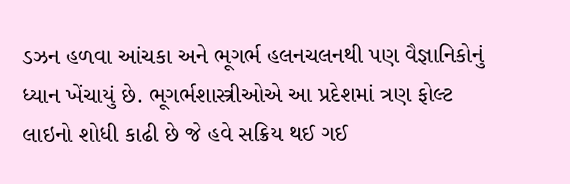ડઝન હળવા આંચકા અને ભૂગર્ભ હલનચલનથી પણ વૈજ્ઞાનિકોનું ધ્યાન ખેંચાયું છે. ભૂગર્ભશાસ્ત્રીઓએ આ પ્રદેશમાં ત્રણ ફોલ્ટ લાઇનો શોધી કાઢી છે જે હવે સક્રિય થઈ ગઈ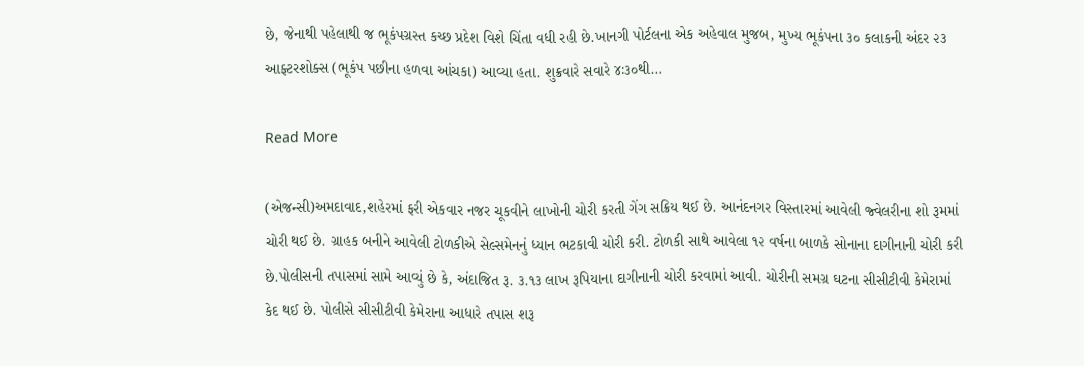છે, જેનાથી પહેલાથી જ ભૂકંપગ્રસ્ત કચ્છ પ્રદેશ વિશે ચિંતા વધી રહી છે.ખાનગી પોર્ટલના એક અહેવાલ મુજબ, મુખ્ય ભૂકંપના ૩૦ કલાકની અંદર ૨૩ આફ્ટરશોક્સ (ભૂકંપ પછીના હળવા આંચકા) આવ્યા હતા. શુક્રવારે સવારે ૪ઃ૩૦થી…

Read More

(એજન્સી)અમદાવાદ,શહેરમાં ફરી એકવાર નજર ચૂકવીને લાખોની ચોરી કરતી ગેંગ સક્રિય થઈ છે. આનંદનગર વિસ્તારમાં આવેલી જ્વેલરીના શો રૂમમાં ચોરી થઈ છે. ગ્રાહક બનીને આવેલી ટોળકીએ સેલ્સમેનનું ધ્યાન ભટકાવી ચોરી કરી. ટોળકી સાથે આવેલા ૧૨ વર્ષના બાળકે સોનાના દાગીનાની ચોરી કરી છે.પોલીસની તપાસમાં સામે આવ્યું છે કે, અંદાજિત રૂ. ૩.૧૩ લાખ રૂપિયાના દાગીનાની ચોરી કરવામાં આવી. ચોરીની સમગ્ર ઘટના સીસીટીવી કેમેરામાં કેદ થઈ છે. પોલીસે સીસીટીવી કેમેરાના આધારે તપાસ શરૂ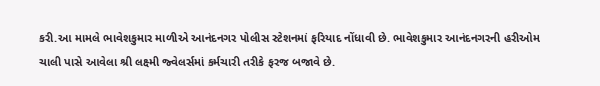કરી.આ મામલે ભાવેશકુમાર માળીએ આનંદનગર પોલીસ સ્ટેશનમાં ફરિયાદ નોંધાવી છે. ભાવેશકુમાર આનંદનગરની હરીઓમ ચાલી પાસે આવેલા શ્રી લક્ષ્મી જ્વેલર્સમાં કર્મચારી તરીકે ફરજ બજાવે છે.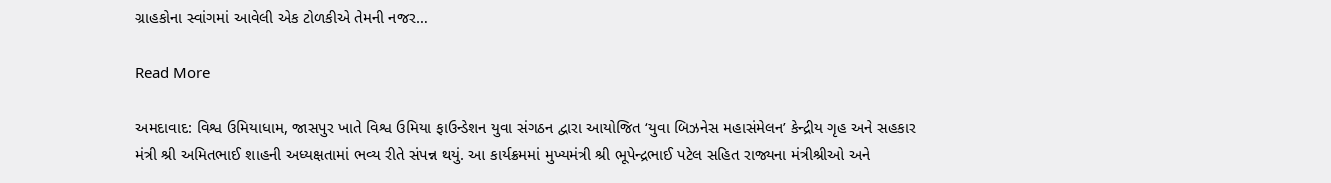ગ્રાહકોના સ્વાંગમાં આવેલી એક ટોળકીએ તેમની નજર…

Read More

અમદાવાદ: વિશ્વ ઉમિયાધામ, જાસપુર ખાતે વિશ્વ ઉમિયા ફાઉન્ડેશન યુવા સંગઠન દ્વારા આયોજિત ‘યુવા બિઝનેસ મહાસંમેલન’ કેન્દ્રીય ગૃહ અને સહકાર મંત્રી શ્રી અમિતભાઈ શાહની અધ્યક્ષતામાં ભવ્ય રીતે સંપન્ન થયું. આ કાર્યક્રમમાં મુખ્યમંત્રી શ્રી ભૂપેન્દ્રભાઈ પટેલ સહિત રાજ્યના મંત્રીશ્રીઓ અને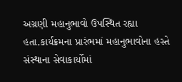અગ્રણી મહાનુભાવો ઉપસ્થિત રહ્યા હતા.કાર્યક્રમના પ્રારંભમાં મહાનુભાવોના હસ્તે સંસ્થાના સેવાકાર્યોમાં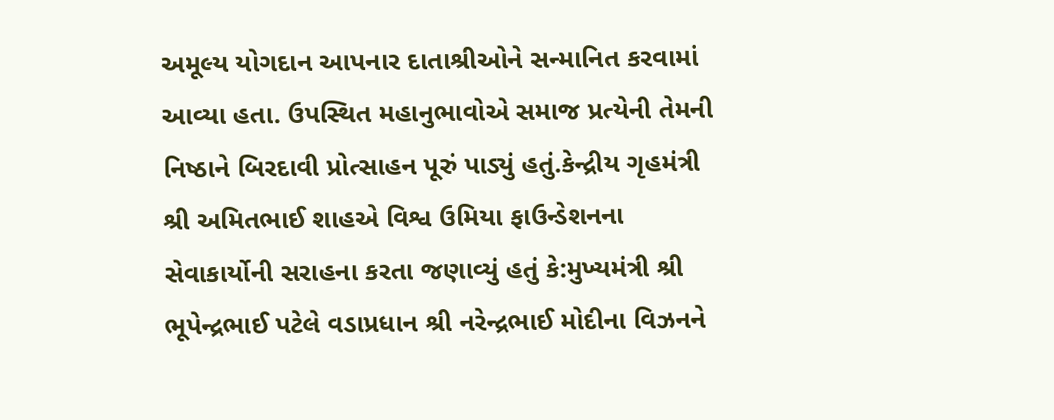અમૂલ્ય યોગદાન આપનાર દાતાશ્રીઓને સન્માનિત કરવામાં આવ્યા હતા. ઉપસ્થિત મહાનુભાવોએ સમાજ પ્રત્યેની તેમની નિષ્ઠાને બિરદાવી પ્રોત્સાહન પૂરું પાડ્યું હતું.કેન્દ્રીય ગૃહમંત્રી શ્રી અમિતભાઈ શાહએ વિશ્વ ઉમિયા ફાઉન્ડેશનના સેવાકાર્યોની સરાહના કરતા જણાવ્યું હતું કે:મુખ્યમંત્રી શ્રી ભૂપેન્દ્રભાઈ પટેલે વડાપ્રધાન શ્રી નરેન્દ્રભાઈ મોદીના વિઝનને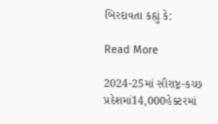બિરદાવતા કહ્યું કે:

Read More

2024-25માં સૌરાષ્ટ્ર-કચ્છ પ્રદેશમાં14,000હેક્ટરમાં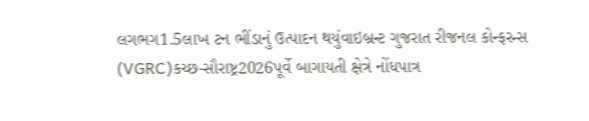લગભગ1.5લાખ ટન ભીંડાનું ઉત્પાદન થયુંવાઇબ્રન્ટ ગુજરાત રીજનલ કોન્ફરન્સ (VGRC)કચ્છ-સૌરાષ્ટ્ર2026પૂર્વે બાગાયતી ક્ષેત્રે નોંધપાત્ર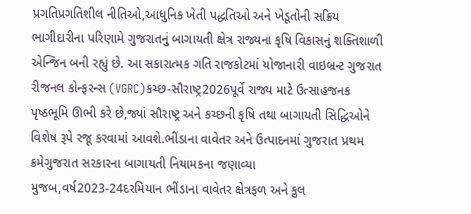પ્રગતિપ્રગતિશીલ નીતિઓ,આધુનિક ખેતી પદ્ધતિઓ અને ખેડૂતોની સક્રિય ભાગીદારીના પરિણામે ગુજરાતનું બાગાયતી ક્ષેત્ર રાજ્યના કૃષિ વિકાસનું શક્તિશાળી એન્જિન બની રહ્યું છે. આ સકારાત્મક ગતિ રાજકોટમાં યોજાનારી વાઇબ્રન્ટ ગુજરાત રીજનલ કોન્ફરન્સ (VGRC)કચ્છ-સૌરાષ્ટ્ર2026પૂર્વે રાજ્ય માટે ઉત્સાહજનક પૃષ્ઠભૂમિ ઊભી કરે છે,જ્યાં સૌરાષ્ટ્ર અને કચ્છની કૃષિ તથા બાગાયતી સિદ્ધિઓને વિશેષ રૂપે રજૂ કરવામાં આવશે.ભીંડાના વાવેતર અને ઉત્પાદનમાં ગુજરાત પ્રથમ ક્રમેગુજરાત સરકારના બાગાયતી નિયામકના જણાવ્યા મુજબ,વર્ષ2023-24દરમિયાન ભીંડાના વાવેતર ક્ષેત્રફળ અને કુલ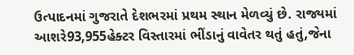ઉત્પાદનમાં ગુજરાતે દેશભરમાં પ્રથમ સ્થાન મેળવ્યું છે. રાજ્યમાં આશરે93,955હેક્ટર વિસ્તારમાં ભીંડાનું વાવેતર થતું હતું,જેના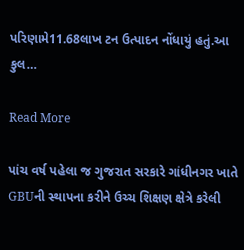પરિણામે11.68લાખ ટન ઉત્પાદન નોંધાયું હતું.આ કુલ…

Read More

પાંચ વર્ષ પહેલા જ ગુજરાત સરકારે ગાંધીનગર ખાતે GBUની સ્થાપના કરીને ઉચ્ચ શિક્ષણ ક્ષેત્રે કરેલી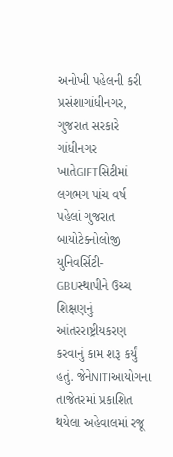અનોખી પહેલની કરી પ્રસંશાગાંધીનગર, ગુજરાત સરકારે ગાંધીનગર ખાતેGIFTસિટીમાં લગભગ પાંચ વર્ષ પહેલાં ગુજરાત બાયોટેક્નોલોજી યુનિવર્સિટી-GBUસ્થાપીને ઉચ્ચ શિક્ષણનું આંતરરાષ્ટ્રીયકરણ કરવાનું કામ શરૂ કર્યું હતું. જેનેNITIઆયોગના તાજેતરમાં પ્રકાશિત થયેલા અહેવાલમાં રજૂ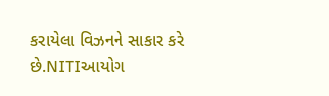કરાયેલા વિઝનને સાકાર કરે છે.NITIઆયોગ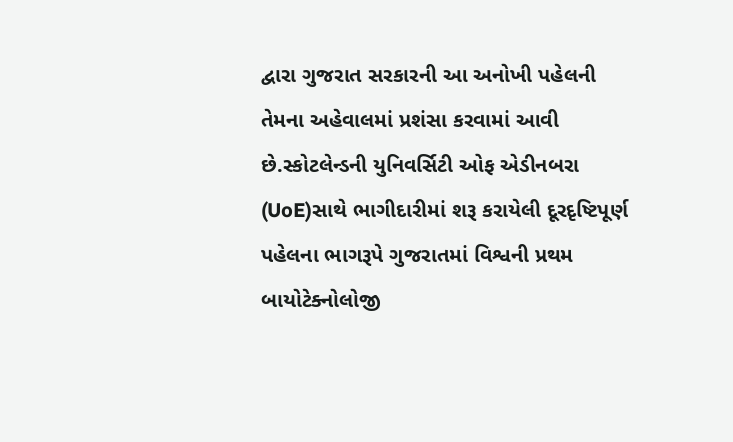દ્વારા ગુજરાત સરકારની આ અનોખી પહેલની તેમના અહેવાલમાં પ્રશંસા કરવામાં આવી છે.સ્કોટલેન્ડની યુનિવર્સિટી ઓફ એડીનબરા (UoE)સાથે ભાગીદારીમાં શરૂ કરાયેલી દૂરદૃષ્ટિપૂર્ણ પહેલના ભાગરૂપે ગુજરાતમાં વિશ્વની પ્રથમ બાયોટેક્નોલોજી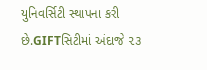યુનિવર્સિટી સ્થાપના કરી છે.GIFTસિટીમાં અંદાજે ૨૩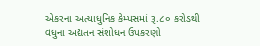એકરના અત્યાધુનિક કેમ્પસમાં રૂ.૮૦ કરોડથી વધુના અદ્યતન સંશોધન ઉપકરણો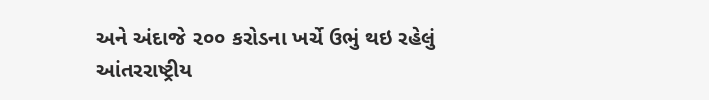અને અંદાજે ૨૦૦ કરોડના ખર્ચે ઉભું થઇ રહેલું આંતરરાષ્ટ્રીય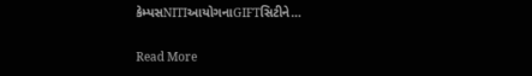કેમ્પસNITIઆયોગનાGIFTસિટીને…

Read More